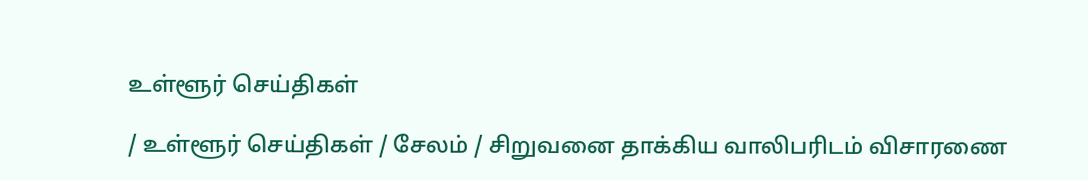உள்ளூர் செய்திகள்

/ உள்ளூர் செய்திகள் / சேலம் / சிறுவனை தாக்கிய வாலிபரிடம் விசாரணை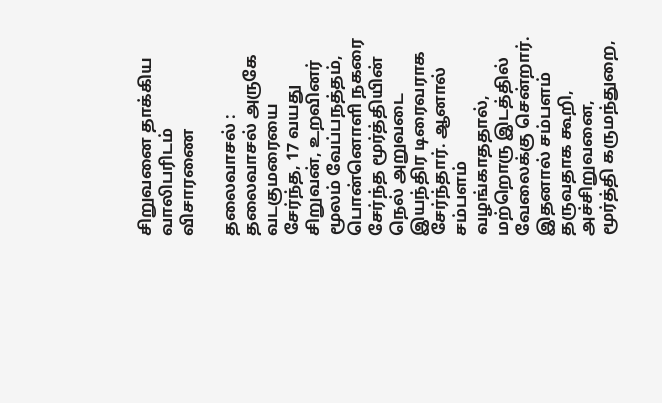சிறுவனை தாக்கிய வாலிபரிடம் விசாரணை

தலைவாசல் : தலைவாசல் அருகே வடகுமரையை சேர்ந்த, 17 வயது சிறுவன், உறவினர் மூலம் வேப்பநத்தம், பொன்னொளி நகரை சேர்ந்த மூர்த்தியின் நெல் அறுவடை இயந்திர டிரைவராக சேர்ந்தார். ஆனால் சம்பளம் வழங்காததால், மற்றொரு இடத்தில் வேலைக்கு சென்றார். இதனால் சம்பளம் தருவதாக கூறி, அச்சிறுவனை, மூர்த்தி கருமந்துறை,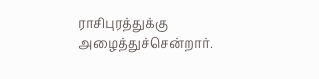ராசிபுரத்துக்கு அழைத்துச்சென்றார்.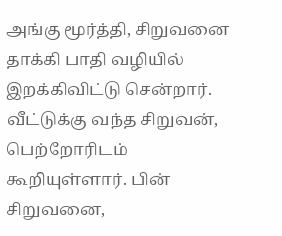அங்கு மூர்த்தி, சிறுவனை தாக்கி பாதி வழியில் இறக்கிவிட்டு சென்றார். வீட்டுக்கு வந்த சிறுவன், பெற்றோரிடம் கூறியுள்ளார். பின் சிறுவனை,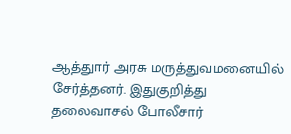ஆத்துார் அரசு மருத்துவமனையில் சேர்த்தனர். இதுகுறித்து தலைவாசல் போலீசார்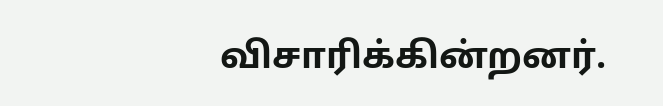விசாரிக்கின்றனர்.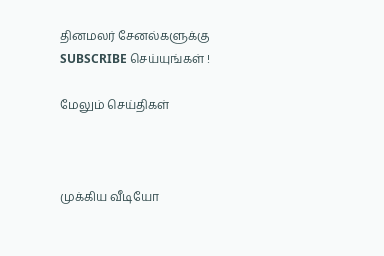தினமலர் சேனல்களுக்கு SUBSCRIBE செய்யுங்கள் !

மேலும் செய்திகள்



முக்கிய வீடியோ